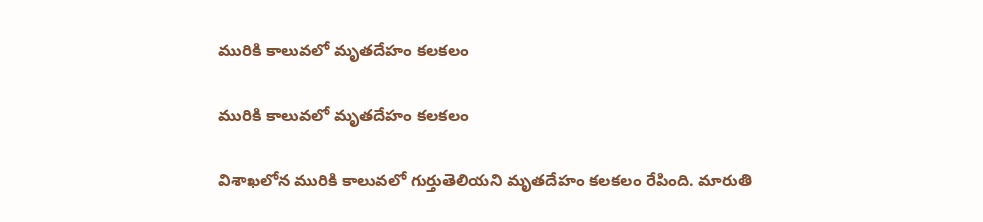మురికి కాలువలో మృతదేహం కలకలం

మురికి కాలువలో మృతదేహం కలకలం

విశాఖలోన మురికి కాలువలో గుర్తుతెలియని మృతదేహం కలకలం రేపింది. మారుతి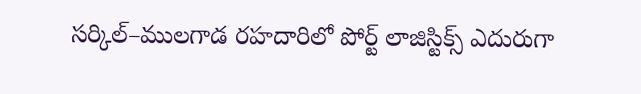సర్కిల్–ములగాడ రహదారిలో పోర్ట్ లాజిస్టిక్స్ ఎదురుగా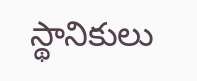స్థానికులు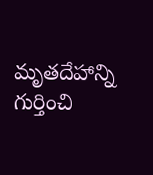మృతదేహాన్ని గుర్తించి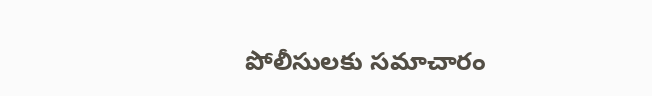పోలీసులకు సమాచారం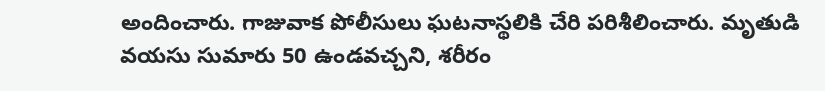అందించారు. గాజువాక పోలీసులు ఘటనాస్థలికి చేరి పరిశీలించారు. మృతుడి వయసు సుమారు 50 ఉండవచ్చని, శరీరం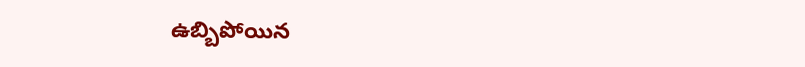ఉబ్బిపోయిన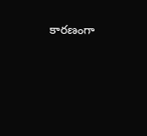కారణంగా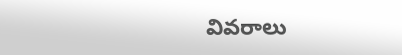వివరాలు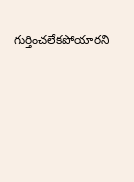గుర్తించలేకపోయారని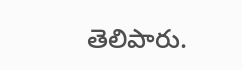తెలిపారు.